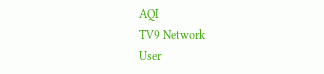AQI
TV9 Network
User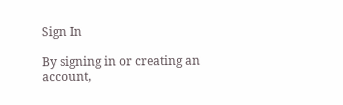Sign In

By signing in or creating an account,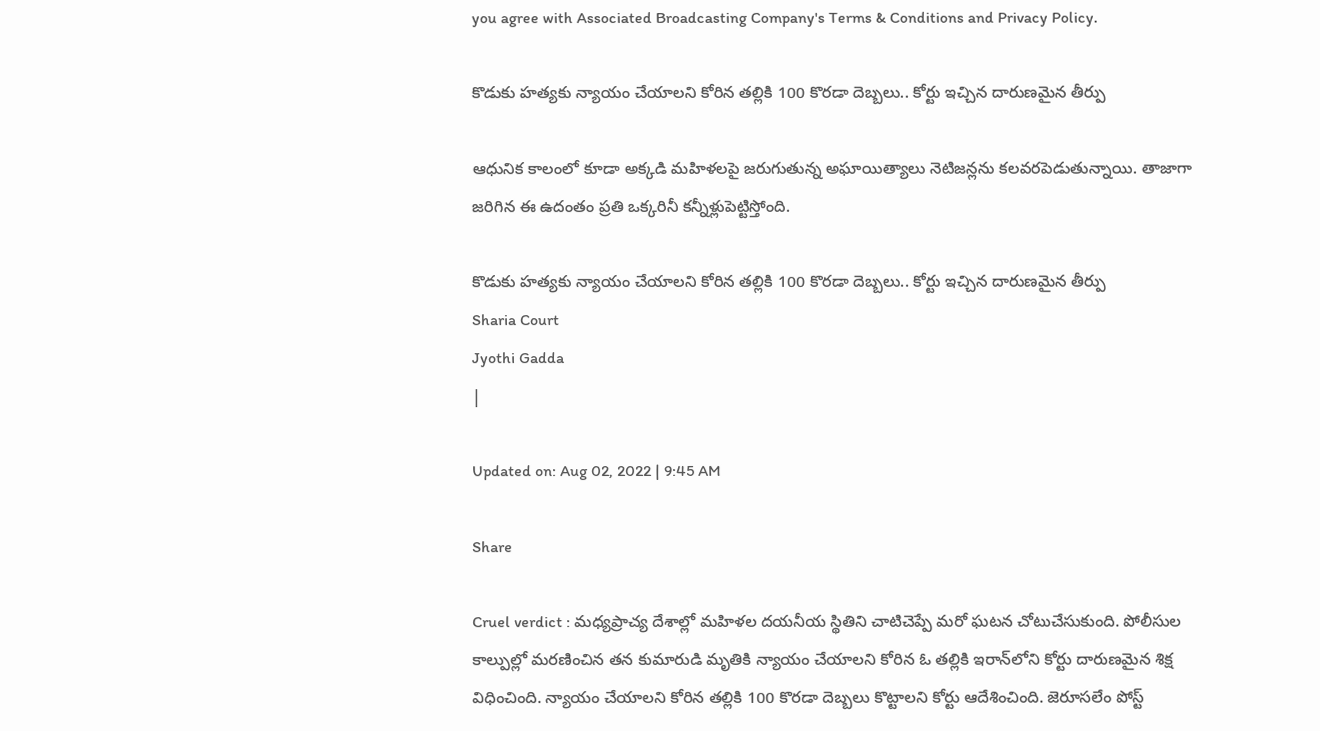you agree with Associated Broadcasting Company's Terms & Conditions and Privacy Policy.

కొడుకు హత్యకు న్యాయం చేయాలని కోరిన తల్లికి 100 కొరడా దెబ్బలు.. కోర్టు ఇచ్చిన దారుణమైన తీర్పు

ఆధునిక కాలంలో కూడా అక్కడి మహిళలపై జరుగుతున్న అఘాయిత్యాలు నెటిజన్లను కలవరపెడుతున్నాయి. తాజాగా జరిగిన ఈ ఉదంతం ప్రతి ఒక్కరినీ కన్నీళ్లుపెట్టిస్తోంది.

కొడుకు హత్యకు న్యాయం చేయాలని కోరిన తల్లికి 100 కొరడా దెబ్బలు.. కోర్టు ఇచ్చిన దారుణమైన తీర్పు
Sharia Court
Jyothi Gadda
|

Updated on: Aug 02, 2022 | 9:45 AM

Share

Cruel verdict : మధ్యప్రాచ్య దేశాల్లో మహిళల దయనీయ స్థితిని చాటిచెప్పే మరో ఘటన చోటుచేసుకుంది. పోలీసుల కాల్పుల్లో మరణించిన తన కుమారుడి మృతికి న్యాయం చేయాలని కోరిన ఓ తల్లికి ఇరాన్‌లోని కోర్టు దారుణమైన శిక్ష విధించింది. న్యాయం చేయాలని కోరిన తల్లికి 100 కొరడా దెబ్బలు కొట్టాలని కోర్టు ఆదేశించింది. జెరూసలేం పోస్ట్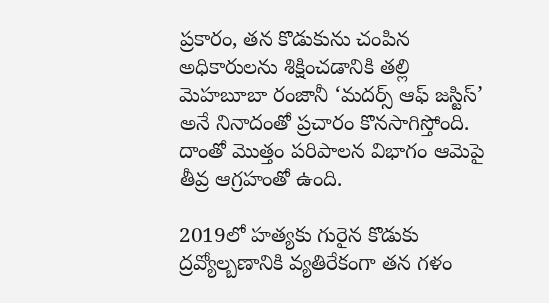ప్రకారం, తన కొడుకును చంపిన అధికారులను శిక్షించడానికి తల్లి మెహబూబా రంజానీ ‘మదర్స్ ఆఫ్ జస్టిస్’ అనే నినాదంతో ప్రచారం కొనసాగిస్తోంది. దాంతో మొత్తం పరిపాలన విభాగం ఆమెపై తీవ్ర ఆగ్రహంతో ఉంది.

2019లో హత్యకు గురైన కొడుకు ద్రవ్యోల్బణానికి వ్యతిరేకంగా తన గళం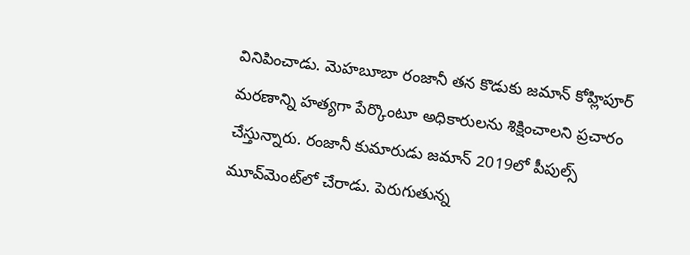వినిపించాడు. మెహబూబా రంజానీ తన కొడుకు జమాన్ కోహ్లిపూర్ మరణాన్ని హత్యగా పేర్కొంటూ అధికారులను శిక్షించాలని ప్రచారం చేస్తున్నారు. రంజానీ కుమారుడు జమాన్ 2019లో పీపుల్స్ మూవ్‌మెంట్‌లో చేరాడు. పెరుగుతున్న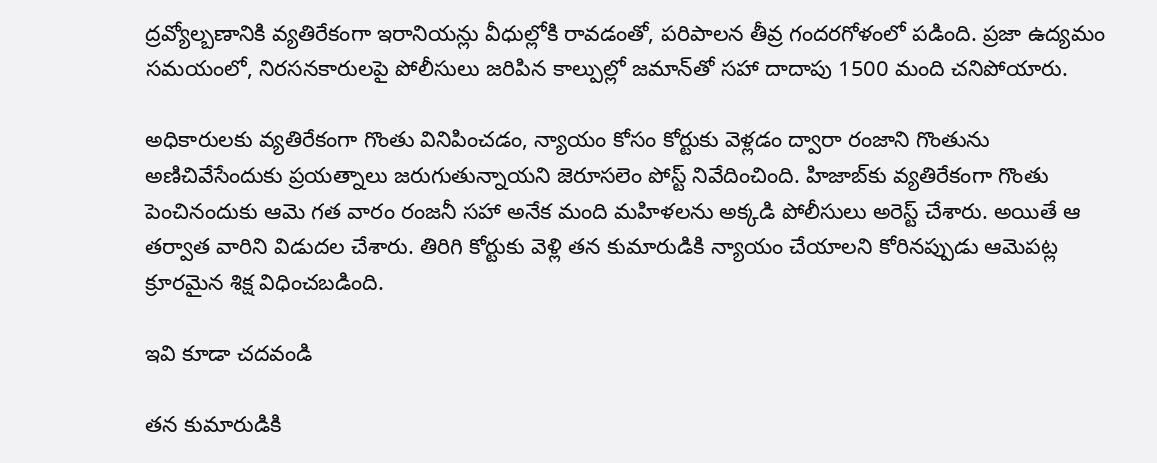ద్రవ్యోల్బణానికి వ్యతిరేకంగా ఇరానియన్లు వీధుల్లోకి రావడంతో, పరిపాలన తీవ్ర గందరగోళంలో పడింది. ప్రజా ఉద్యమం సమయంలో, నిరసనకారులపై పోలీసులు జరిపిన కాల్పుల్లో జమాన్‌తో సహా దాదాపు 1500 మంది చనిపోయారు.

అధికారులకు వ్యతిరేకంగా గొంతు వినిపించడం, న్యాయం కోసం కోర్టుకు వెళ్లడం ద్వారా రంజాని గొంతును అణిచివేసేందుకు ప్రయత్నాలు జరుగుతున్నాయని జెరూసలెం పోస్ట్ నివేదించింది. హిజాబ్‌కు వ్యతిరేకంగా గొంతు పెంచినందుకు ఆమె గత వారం రంజనీ సహా అనేక మంది మహిళలను అక్కడి పోలీసులు అరెస్ట్‌ చేశారు. అయితే ఆ తర్వాత వారిని విడుదల చేశారు. తిరిగి కోర్టుకు వెళ్లి తన కుమారుడికి న్యాయం చేయాలని కోరినప్పుడు ఆమెపట్ల క్రూరమైన శిక్ష విధించబడింది.

ఇవి కూడా చదవండి

తన కుమారుడికి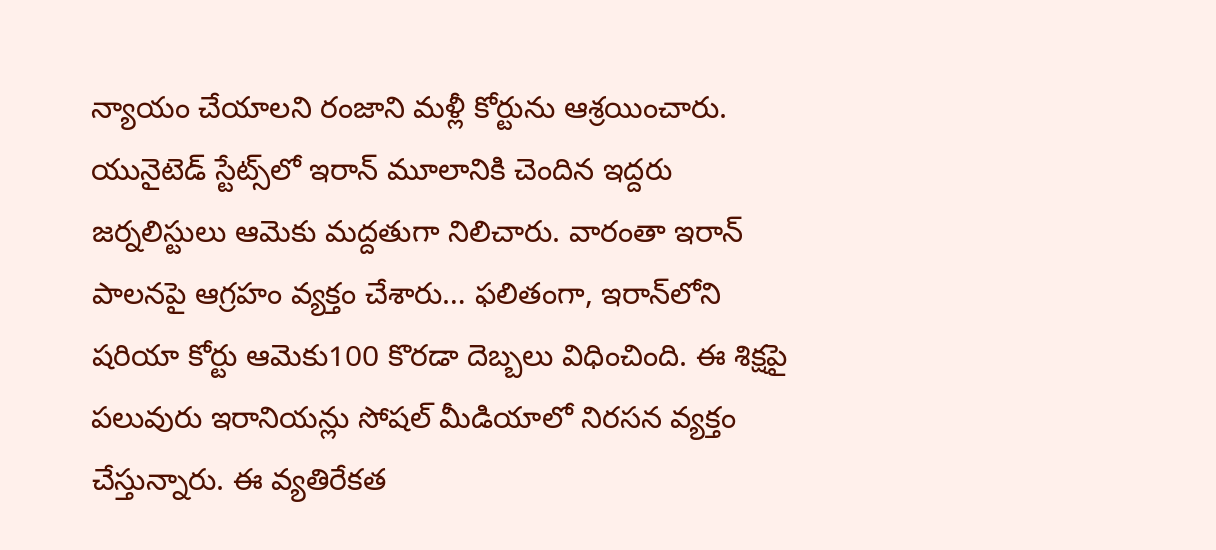న్యాయం చేయాలని రంజాని మళ్లీ కోర్టును ఆశ్రయించారు. యునైటెడ్ స్టేట్స్‌లో ఇరాన్ మూలానికి చెందిన ఇద్దరు జర్నలిస్టులు ఆమెకు మద్దతుగా నిలిచారు. వారంతా ఇరాన్ పాలనపై ఆగ్రహం వ్యక్తం చేశారు… ఫలితంగా, ఇరాన్‌లోని షరియా కోర్టు ఆమెకు100 కొరడా దెబ్బలు విధించింది. ఈ శిక్షపై పలువురు ఇరానియన్లు సోషల్ మీడియాలో నిరసన వ్యక్తం చేస్తున్నారు. ఈ వ్యతిరేకత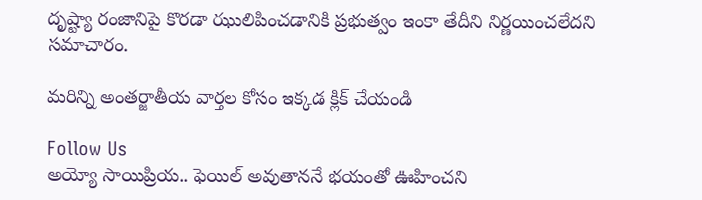దృష్ట్యా రంజానిపై కొరడా ఝులిపించడానికి ప్రభుత్వం ఇంకా తేదీని నిర్ణయించలేదని సమాచారం.

మరిన్ని అంతర్జాతీయ వార్తల కోసం ఇక్కడ క్లిక్ చేయండి

Follow Us
అయ్యో సాయిప్రియ.. ఫెయిల్ అవుతాననే భయంతో ఊహించని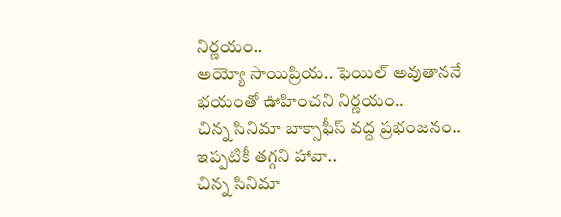నిర్ణయం..
అయ్యో సాయిప్రియ.. ఫెయిల్ అవుతాననే భయంతో ఊహించని నిర్ణయం..
చిన్న సినిమా బాక్సాఫీస్ వద్ద ప్రభంజనం.. ఇప్పటికీ తగ్గని హావా..
చిన్న సినిమా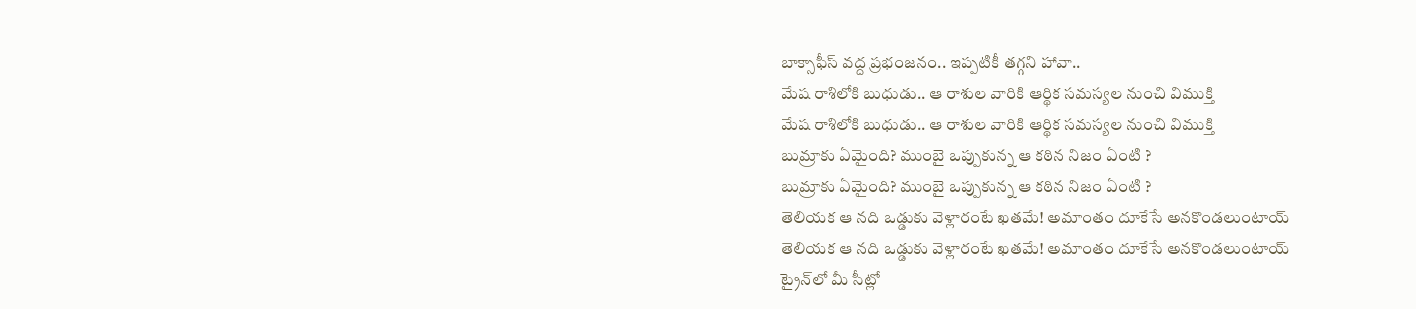బాక్సాఫీస్ వద్ద ప్రభంజనం.. ఇప్పటికీ తగ్గని హావా..
మేష రాశిలోకి బుధుడు.. ఆ రాశుల వారికి ఆర్థిక సమస్యల నుంచి విముక్తి
మేష రాశిలోకి బుధుడు.. ఆ రాశుల వారికి ఆర్థిక సమస్యల నుంచి విముక్తి
బుమ్రాకు ఏమైంది? ముంబై ఒప్పుకున్న ఆ కఠిన నిజం ఏంటి ?
బుమ్రాకు ఏమైంది? ముంబై ఒప్పుకున్న ఆ కఠిన నిజం ఏంటి ?
తెలియక ఆ నది ఒడ్డుకు వెళ్లారంటే ఖతమే! అమాంతం దూకేసే అనకొండలుంటాయ్
తెలియక ఆ నది ఒడ్డుకు వెళ్లారంటే ఖతమే! అమాంతం దూకేసే అనకొండలుంటాయ్
ట్రైన్‌లో మీ సీట్లో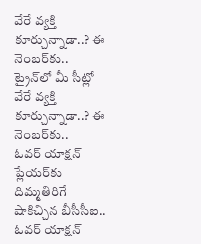వేరే వ్యక్తి కూర్చున్నాడా..? ఈ నెంబర్‌కు..
ట్రైన్‌లో మీ సీట్లో వేరే వ్యక్తి కూర్చున్నాడా..? ఈ నెంబర్‌కు..
ఓవర్ యాక్షన్ ప్లేయర్‌కు దిమ్మతిరిగే షాకిచ్చిన బీసీసీఐ..
ఓవర్ యాక్షన్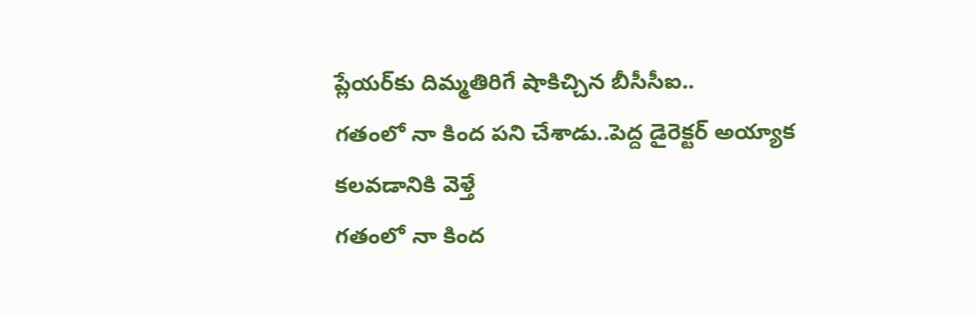ప్లేయర్‌కు దిమ్మతిరిగే షాకిచ్చిన బీసీసీఐ..
గతంలో నా కింద పని చేశాడు..పెద్ద డైరెక్టర్ అయ్యాక కలవడానికి వెళ్తే
గతంలో నా కింద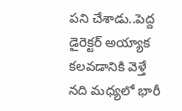పని చేశాడు..పెద్ద డైరెక్టర్ అయ్యాక కలవడానికి వెళ్తే
నది మధ్యలో భారీ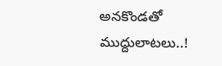అనకొండతో ముద్దులాటలు..!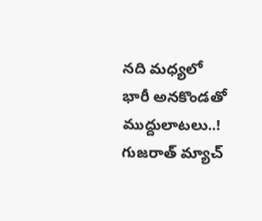నది మధ్యలో భారీ అనకొండతో ముద్దులాటలు..!
గుజరాత్ మ్యాచ్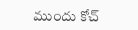ముందు కోచ్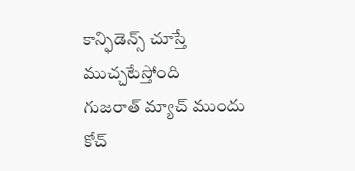కాన్ఫిడెన్స్ చూస్తే ముచ్చటేస్తోంది
గుజరాత్ మ్యాచ్ ముందు కోచ్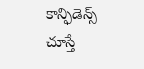కాన్ఫిడెన్స్ చూస్తే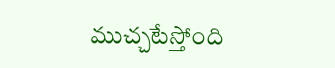ముచ్చటేస్తోంది